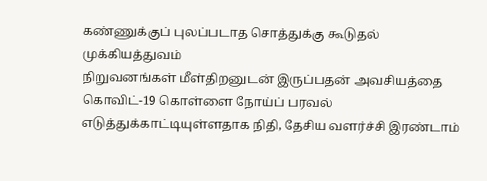கண்ணுக்குப் புலப்படாத சொத்துக்கு கூடுதல் முக்கியத்துவம்
நிறுவனங்கள் மீள்திறனுடன் இருப்பதன் அவசியத்தை கொவிட்-19 கொள்ளை நோய்ப் பரவல் எடுத்துக்காட்டியுள்ளதாக நிதி, தேசிய வளர்ச்சி இரண்டாம்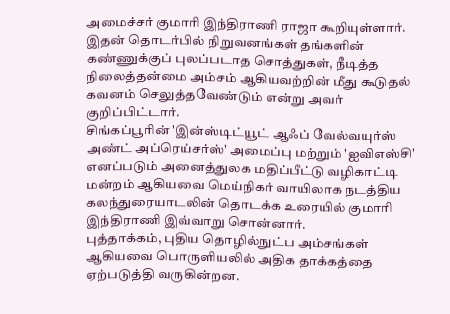அமைச்சர் குமாரி இந்திராணி ராஜா கூறியுள்ளார். இதன் தொடர்பில் நிறுவனங்கள் தங்களின் கண்ணுக்குப் புலப்படாத சொத்துகள், நீடித்த நிலைத்தன்மை அம்சம் ஆகியவற்றின் மீது கூடுதல் கவனம் செலுத்தவேண்டும் என்று அவர் குறிப்பிட்டார்.
சிங்கப்பூரின் 'இன்ஸ்டிட்யூட் ஆஃப் வேல்வயுர்ஸ் அண்ட் அப்ரெய்சர்ஸ்' அமைப்பு மற்றும் 'ஐவிஎஸ்சி' எனப்படும் அனைத்துலக மதிப்பீட்டு வழிகாட்டி மன்றம் ஆகியவை மெய்நிகர் வாயிலாக நடத்திய கலந்துரையாடலின் தொடக்க உரையில் குமாரி இந்திராணி இவ்வாறு சொன்னார்.
புத்தாக்கம், புதிய தொழில்நுட்ப அம்சங்கள் ஆகியவை பொருளியலில் அதிக தாக்கத்தை ஏற்படுத்தி வருகின்றன.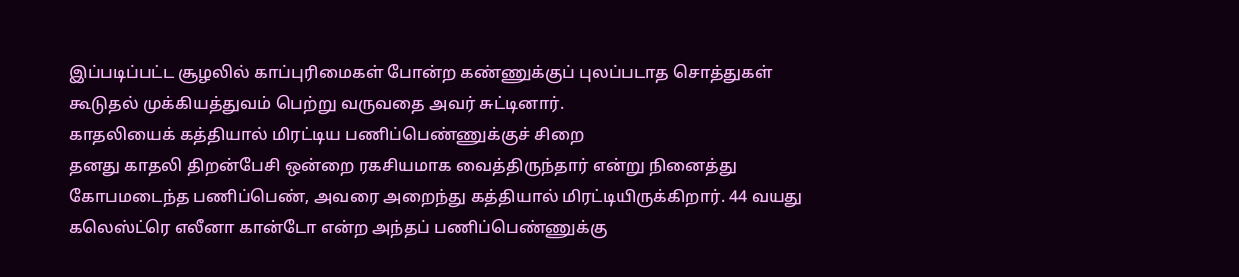இப்படிப்பட்ட சூழலில் காப்புரிமைகள் போன்ற கண்ணுக்குப் புலப்படாத சொத்துகள் கூடுதல் முக்கியத்துவம் பெற்று வருவதை அவர் சுட்டினார்.
காதலியைக் கத்தியால் மிரட்டிய பணிப்பெண்ணுக்குச் சிறை
தனது காதலி திறன்பேசி ஒன்றை ரகசியமாக வைத்திருந்தார் என்று நினைத்து கோபமடைந்த பணிப்பெண், அவரை அறைந்து கத்தியால் மிரட்டியிருக்கிறார். 44 வயது கலெஸ்ட்ரெ எலீனா கான்டோ என்ற அந்தப் பணிப்பெண்ணுக்கு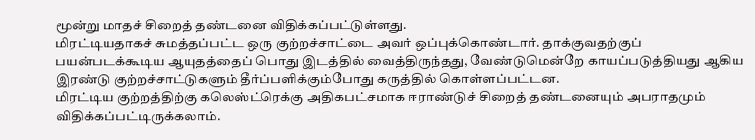மூன்று மாதச் சிறைத் தண்டனை விதிக்கப்பட்டுள்ளது.
மிரட்டியதாகச் சுமத்தப்பட்ட ஒரு குற்றச்சாட்டை அவர் ஒப்புக்கொண்டார். தாக்குவதற்குப் பயன்படக்கூடிய ஆயுதத்தைப் பொது இடத்தில் வைத்திருந்தது, வேண்டுமென்றே காயப்படுத்தியது ஆகிய இரண்டு குற்றச்சாட்டுகளும் தீர்ப்பளிக்கும்போது கருத்தில் கொள்ளப்பட்டன.
மிரட்டிய குற்றத்திற்கு கலெஸ்ட்ரெக்கு அதிகபட்சமாக ஈராண்டுச் சிறைத் தண்டனையும் அபராதமும் விதிக்கப்பட்டிருக்கலாம்.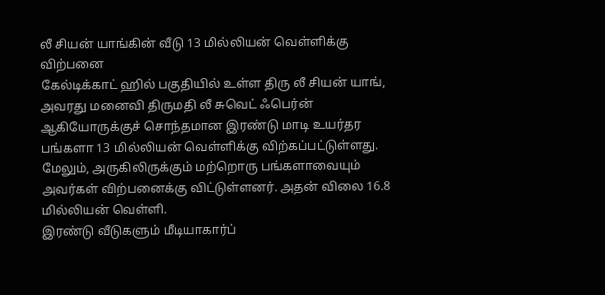லீ சியன் யாங்கின் வீடு 13 மில்லியன் வெள்ளிக்கு விற்பனை
கேல்டிக்காட் ஹில் பகுதியில் உள்ள திரு லீ சியன் யாங், அவரது மனைவி திருமதி லீ சுவெட் ஃபெர்ன் ஆகியோருக்குச் சொந்தமான இரண்டு மாடி உயர்தர பங்களா 13 மில்லியன் வெள்ளிக்கு விற்கப்பட்டுள்ளது. மேலும், அருகிலிருக்கும் மற்றொரு பங்களாவையும் அவர்கள் விற்பனைக்கு விட்டுள்ளனர். அதன் விலை 16.8 மில்லியன் வெள்ளி.
இரண்டு வீடுகளும் மீடியாகார்ப்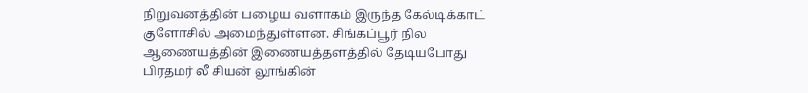நிறுவனத்தின் பழைய வளாகம் இருந்த கேல்டிக்காட் குளோசில் அமைந்துள்ளன. சிங்கப்பூர் நில ஆணையத்தின் இணையத்தளத்தில் தேடியபோது பிரதமர் லீ சியன் லூங்கின்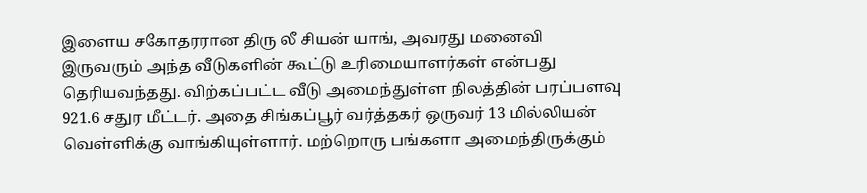இளைய சகோதரரான திரு லீ சியன் யாங், அவரது மனைவி இருவரும் அந்த வீடுகளின் கூட்டு உரிமையாளர்கள் என்பது தெரியவந்தது. விற்கப்பட்ட வீடு அமைந்துள்ள நிலத்தின் பரப்பளவு 921.6 சதுர மீட்டர். அதை சிங்கப்பூர் வர்த்தகர் ஒருவர் 13 மில்லியன் வெள்ளிக்கு வாங்கியுள்ளார். மற்றொரு பங்களா அமைந்திருக்கும்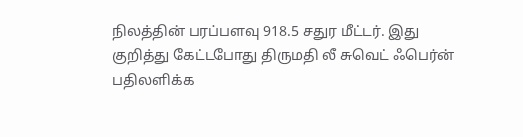நிலத்தின் பரப்பளவு 918.5 சதுர மீட்டர். இது குறித்து கேட்டபோது திருமதி லீ சுவெட் ஃபெர்ன் பதிலளிக்க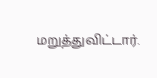மறுத்துவிட்டார்.